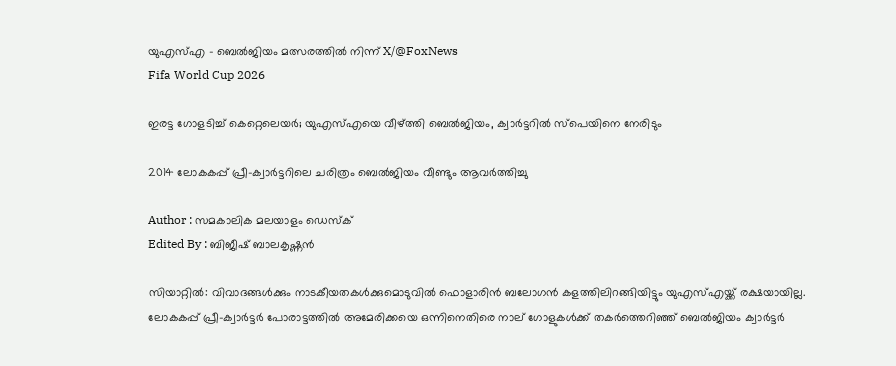യുഎസ്എ - ബെൽജിയം മത്സരത്തില്‍ നിന്ന്‌ X/@FoxNews
Fifa World Cup 2026

ഇരട്ട ഗോളടിച്ച് കെറ്റെലെയര്‍; യുഎസ്എയെ വീഴ്ത്തി ബെല്‍ജിയം, ക്വാര്‍ട്ടറില്‍ സ്‌പെയിനെ നേരിടും

2014 ലോകകപ്പ് പ്രീ-ക്വാര്‍ട്ടറിലെ ചരിത്രം ബെല്‍ജിയം വീണ്ടും ആവര്‍ത്തിച്ചു

Author : സമകാലിക മലയാളം ഡെസ്ക്
Edited By : ബിജീഷ് ബാലകൃഷ്ണൻ

സിയാറ്റില്‍: വിവാദങ്ങള്‍ക്കും നാടകീയതകള്‍ക്കുമൊടുവില്‍ ഫൊളാരിന്‍ ബലോഗന്‍ കളത്തിലിറങ്ങിയിട്ടും യുഎസ്എയ്ക്ക് രക്ഷയായില്ല. ലോകകപ്പ് പ്രീ-ക്വാര്‍ട്ടര്‍ പോരാട്ടത്തില്‍ അമേരിക്കയെ ഒന്നിനെതിരെ നാല് ഗോളുകള്‍ക്ക് തകര്‍ത്തെറിഞ്ഞ് ബെല്‍ജിയം ക്വാര്‍ട്ടര്‍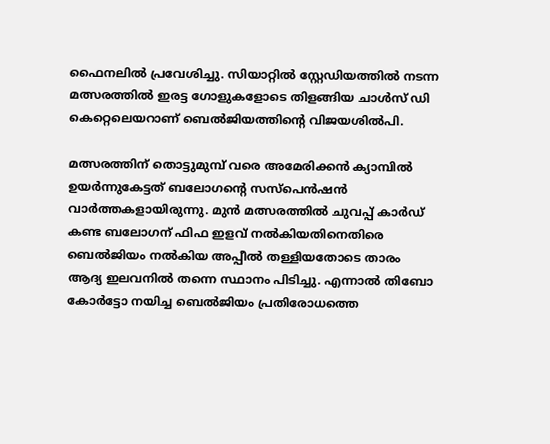ഫൈനലില്‍ പ്രവേശിച്ചു. സിയാറ്റില്‍ സ്റ്റേഡിയത്തില്‍ നടന്ന മത്സരത്തില്‍ ഇരട്ട ഗോളുകളോടെ തിളങ്ങിയ ചാള്‍സ്‌ ഡി കെറ്റെലെയറാണ് ബെല്‍ജിയത്തിന്റെ വിജയശില്‍പി.

മത്സരത്തിന് തൊട്ടുമുമ്പ് വരെ അമേരിക്കന്‍ ക്യാമ്പില്‍ ഉയര്‍ന്നുകേട്ടത് ബലോഗന്റെ സസ്‌പെന്‍ഷന്‍ വാര്‍ത്തകളായിരുന്നു. മുന്‍ മത്സരത്തില്‍ ചുവപ്പ് കാര്‍ഡ് കണ്ട ബലോഗന് ഫിഫ ഇളവ് നല്‍കിയതിനെതിരെ ബെല്‍ജിയം നല്‍കിയ അപ്പീല്‍ തള്ളിയതോടെ താരം ആദ്യ ഇലവനില്‍ തന്നെ സ്ഥാനം പിടിച്ചു. എന്നാല്‍ തിബോ കോര്‍ട്ടോ നയിച്ച ബെല്‍ജിയം പ്രതിരോധത്തെ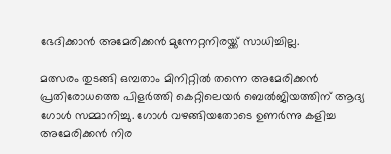ഭേദിക്കാന്‍ അമേരിക്കന്‍ മുന്നേറ്റനിരയ്ക്ക് സാധിച്ചില്ല.

മത്സരം തുടങ്ങി ഒമ്പതാം മിനിറ്റില്‍ തന്നെ അമേരിക്കന്‍ പ്രതിരോധത്തെ പിളര്‍ത്തി കെറ്റിലെയര്‍ ബെല്‍ജിയത്തിന് ആദ്യ ഗോള്‍ സമ്മാനിച്ചു. ഗോള്‍ വഴങ്ങിയതോടെ ഉണര്‍ന്നു കളിച്ച അമേരിക്കന്‍ നിര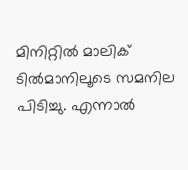മിനിറ്റില്‍ മാലിക് ടില്‍മാനിലൂടെ സമനില പിടിച്ചു. എന്നാല്‍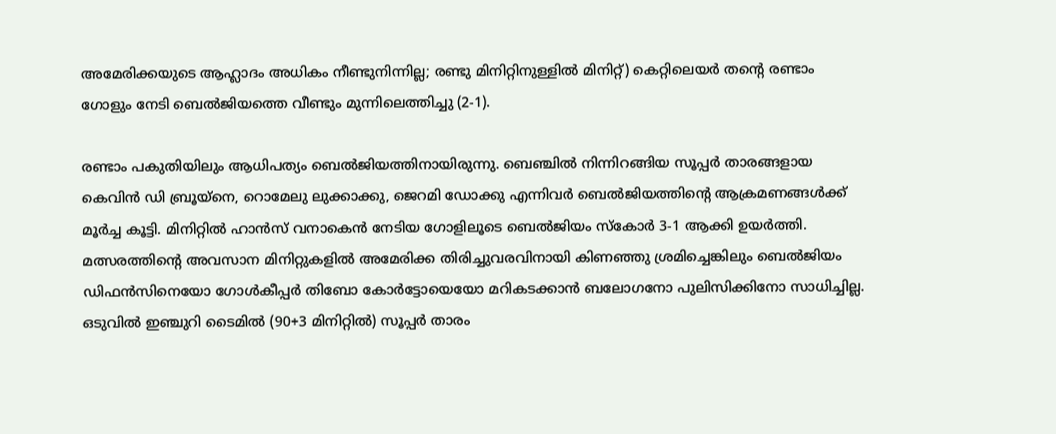അമേരിക്കയുടെ ആഹ്ലാദം അധികം നീണ്ടുനിന്നില്ല; രണ്ടു മിനിറ്റിനുള്ളില്‍ മിനിറ്റ്) കെറ്റിലെയര്‍ തന്റെ രണ്ടാം ഗോളും നേടി ബെല്‍ജിയത്തെ വീണ്ടും മുന്നിലെത്തിച്ചു (2-1).

രണ്ടാം പകുതിയിലും ആധിപത്യം ബെല്‍ജിയത്തിനായിരുന്നു. ബെഞ്ചില്‍ നിന്നിറങ്ങിയ സൂപ്പര്‍ താരങ്ങളായ കെവിന്‍ ഡി ബ്രൂയ്‌നെ, റൊമേലു ലുക്കാക്കു, ജെറമി ഡോക്കു എന്നിവര്‍ ബെല്‍ജിയത്തിന്റെ ആക്രമണങ്ങള്‍ക്ക് മൂര്‍ച്ച കൂട്ടി. മിനിറ്റില്‍ ഹാന്‍സ് വനാകെന്‍ നേടിയ ഗോളിലൂടെ ബെല്‍ജിയം സ്‌കോര്‍ 3-1 ആക്കി ഉയര്‍ത്തി. മത്സരത്തിന്റെ അവസാന മിനിറ്റുകളില്‍ അമേരിക്ക തിരിച്ചുവരവിനായി കിണഞ്ഞു ശ്രമിച്ചെങ്കിലും ബെല്‍ജിയം ഡിഫന്‍സിനെയോ ഗോള്‍കീപ്പര്‍ തിബോ കോര്‍ട്ടോയെയോ മറികടക്കാന്‍ ബലോഗനോ പുലിസിക്കിനോ സാധിച്ചില്ല. ഒടുവില്‍ ഇഞ്ചുറി ടൈമില്‍ (90+3 മിനിറ്റില്‍) സൂപ്പര്‍ താരം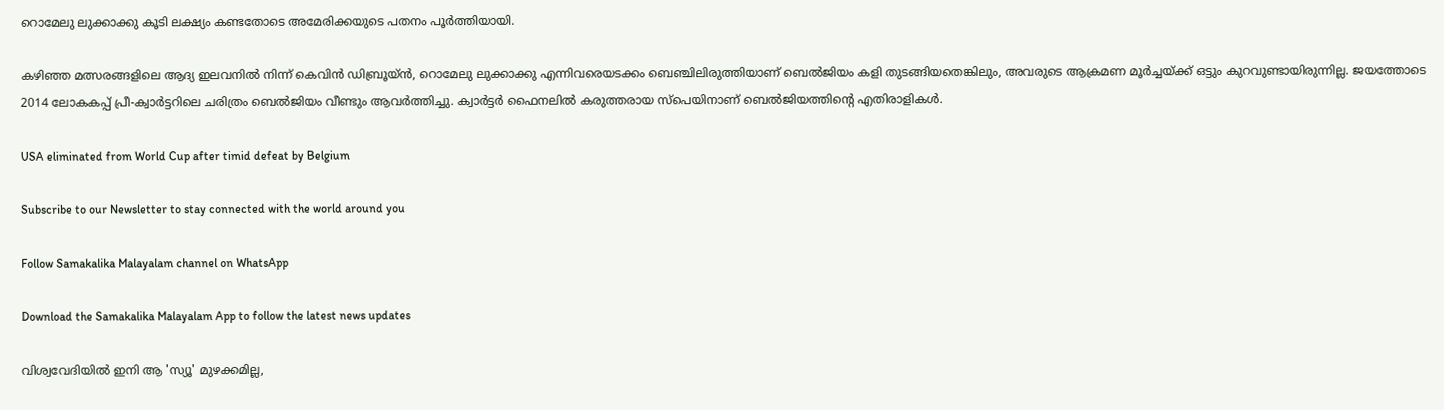റൊമേലു ലുക്കാക്കു കൂടി ലക്ഷ്യം കണ്ടതോടെ അമേരിക്കയുടെ പതനം പൂര്‍ത്തിയായി.

കഴിഞ്ഞ മത്സരങ്ങളിലെ ആദ്യ ഇലവനില്‍ നിന്ന് കെവിന്‍ ഡിബ്രൂയ്ന്‍, റൊമേലു ലുക്കാക്കു എന്നിവരെയടക്കം ബെഞ്ചിലിരുത്തിയാണ് ബെല്‍ജിയം കളി തുടങ്ങിയതെങ്കിലും, അവരുടെ ആക്രമണ മൂര്‍ച്ചയ്ക്ക് ഒട്ടും കുറവുണ്ടായിരുന്നില്ല. ജയത്തോടെ 2014 ലോകകപ്പ് പ്രീ-ക്വാര്‍ട്ടറിലെ ചരിത്രം ബെല്‍ജിയം വീണ്ടും ആവര്‍ത്തിച്ചു. ക്വാര്‍ട്ടര്‍ ഫൈനലില്‍ കരുത്തരായ സ്‌പെയിനാണ് ബെല്‍ജിയത്തിന്റെ എതിരാളികള്‍.

USA eliminated from World Cup after timid defeat by Belgium

Subscribe to our Newsletter to stay connected with the world around you

Follow Samakalika Malayalam channel on WhatsApp

Download the Samakalika Malayalam App to follow the latest news updates

വിശ്വവേദിയില്‍ ഇനി ആ 'സ്യൂ' മുഴക്കമില്ല,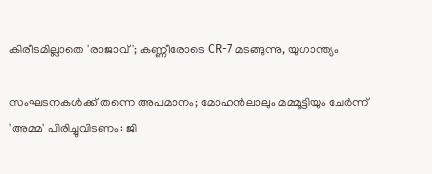കിരീടമില്ലാതെ 'രാജാവ്'; കണ്ണീരോടെ CR-7 മടങ്ങുന്നു, യുഗാന്ത്യം

സംഘടനകള്‍ക്ക് തന്നെ അപമാനം; മോഹന്‍ലാലും മമ്മൂട്ടിയും ചേര്‍ന്ന് 'അമ്മ' പിരിച്ചുവിടണം: ജി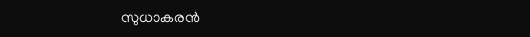സുധാകരന്‍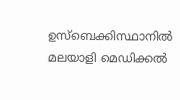ഉസ്‌ബെക്കിസ്ഥാനില്‍ മലയാളി മെഡിക്കല്‍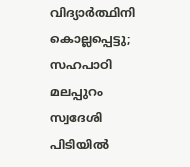വിദ്യാര്‍ത്ഥിനി കൊല്ലപ്പെട്ടു; സഹപാഠി മലപ്പുറം സ്വദേശി പിടിയില്‍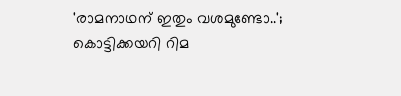'രാമനാഥന് ഇതും വശമുണ്ടോ..'; കൊട്ടിക്കയറി റിമ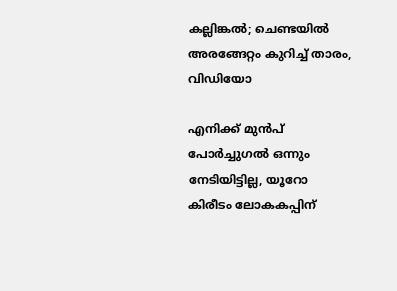കല്ലിങ്കല്‍; ചെണ്ടയില്‍ അരങ്ങേറ്റം കുറിച്ച് താരം, വിഡിയോ

എനിക്ക് മുന്‍പ് പോര്‍ച്ചുഗല്‍ ഒന്നും നേടിയിട്ടില്ല, യൂറോ കിരീടം ലോകകപ്പിന്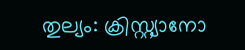തുല്യം: ക്രിസ്റ്റ്യാനോ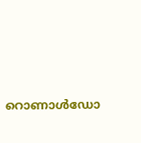റൊണാള്‍ഡോ